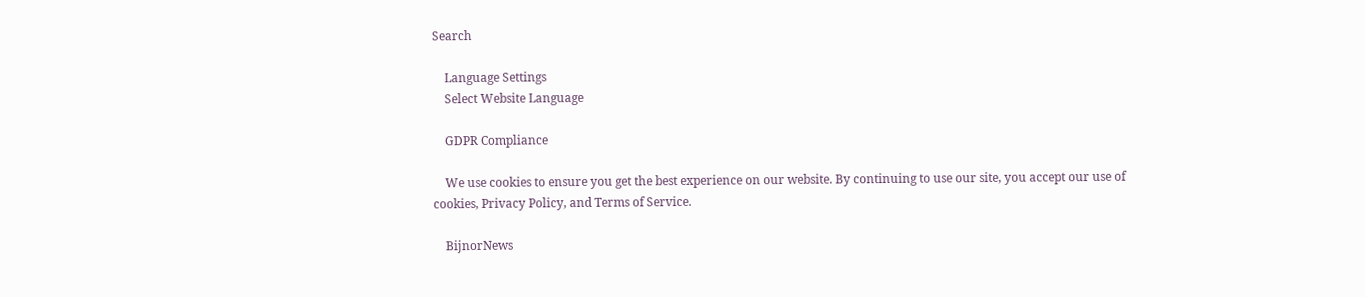Search

    Language Settings
    Select Website Language

    GDPR Compliance

    We use cookies to ensure you get the best experience on our website. By continuing to use our site, you accept our use of cookies, Privacy Policy, and Terms of Service.

    BijnorNews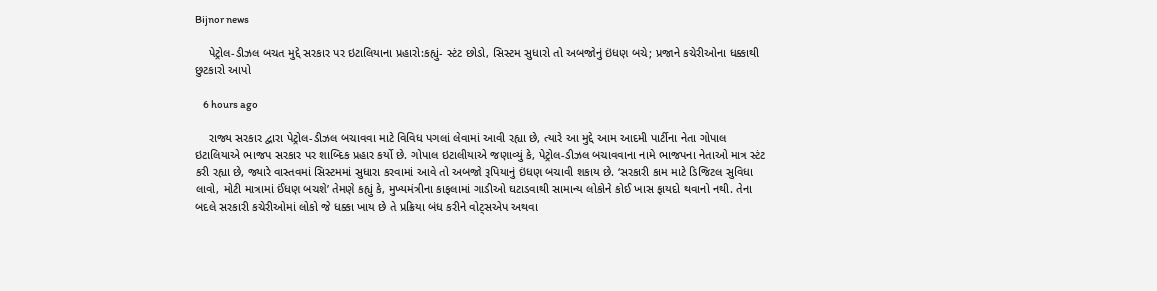Bijnor news

    પેટ્રોલ-ડીઝલ બચત મુદ્દે સરકાર પર ઇટાલિયાના પ્રહારો:કહ્યું- સ્ટંટ છોડો, સિસ્ટમ સુધારો તો અબજોનું ઇંધણ બચે; પ્રજાને કચેરીઓના ધક્કાથી છુટકારો આપો

    6 hours ago

    રાજ્ય સરકાર દ્વારા પેટ્રોલ-ડીઝલ બચાવવા માટે વિવિધ પગલાં લેવામાં આવી રહ્યા છે, ત્યારે આ મુદ્દે આમ આદમી પાર્ટીના નેતા ગોપાલ ઇટાલિયાએ ભાજપ સરકાર પર શાબ્દિક પ્રહાર કર્યો છે. ગોપાલ ઇટાલીયાએ જણાવ્યું કે, પેટ્રોલ-ડીઝલ બચાવવાના નામે ભાજપના નેતાઓ માત્ર સ્ટંટ કરી રહ્યા છે, જ્યારે વાસ્તવમાં સિસ્ટમમાં સુધારા કરવામાં આવે તો અબજો રૂપિયાનું ઇંધણ બચાવી શકાય છે. ‘સરકારી કામ માટે ડિજિટલ સુવિધા લાવો, મોટી માત્રામાં ઈંધણ બચશે’ તેમણે કહ્યું કે, મુખ્યમંત્રીના કાફલામાં ગાડીઓ ઘટાડવાથી સામાન્ય લોકોને કોઈ ખાસ ફાયદો થવાનો નથી. તેના બદલે સરકારી કચેરીઓમાં લોકો જે ધક્કા ખાય છે તે પ્રક્રિયા બંધ કરીને વોટ્સએપ અથવા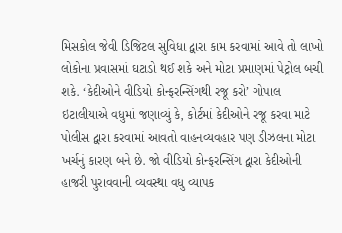મિસકોલ જેવી ડિજિટલ સુવિધા દ્વારા કામ કરવામાં આવે તો લાખો લોકોના પ્રવાસમાં ઘટાડો થઈ શકે અને મોટા પ્રમાણમાં પેટ્રોલ બચી શકે. ‘કેદીઓને વીડિયો કોન્ફરન્સિંગથી રજૂ કરો’ ગોપાલ ઇટાલીયાએ વધુમાં જણાવ્યું કે, કોર્ટમાં કેદીઓને રજૂ કરવા માટે પોલીસ દ્વારા કરવામાં આવતો વાહનવ્યવહાર પણ ડીઝલના મોટા ખર્ચનું કારણ બને છે. જો વીડિયો કોન્ફરન્સિંગ દ્વારા કેદીઓની હાજરી પુરાવવાની વ્યવસ્થા વધુ વ્યાપક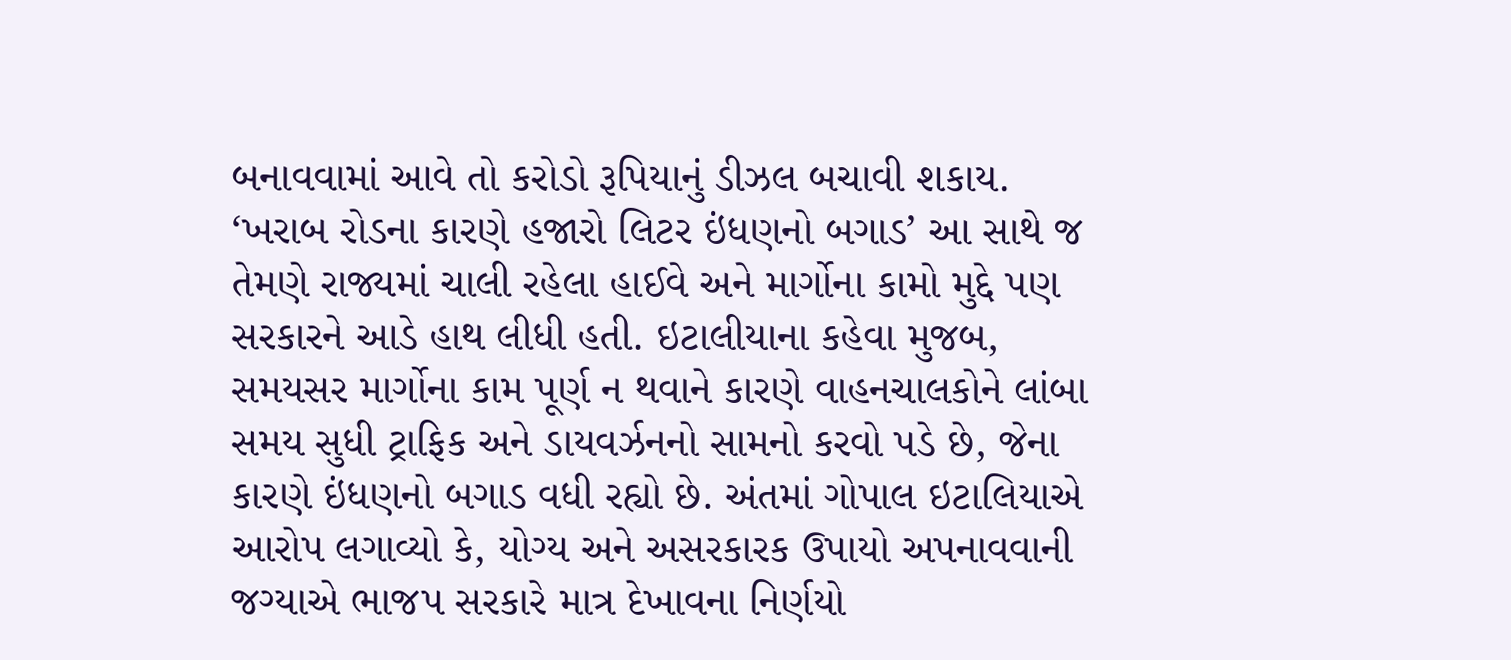બનાવવામાં આવે તો કરોડો રૂપિયાનું ડીઝલ બચાવી શકાય. ‘ખરાબ રોડના કારણે હજારો લિટર ઇંધણનો બગાડ’ આ સાથે જ તેમણે રાજ્યમાં ચાલી રહેલા હાઈવે અને માર્ગોના કામો મુદ્દે પણ સરકારને આડે હાથ લીધી હતી. ઇટાલીયાના કહેવા મુજબ, સમયસર માર્ગોના કામ પૂર્ણ ન થવાને કારણે વાહનચાલકોને લાંબા સમય સુધી ટ્રાફિક અને ડાયવર્ઝનનો સામનો કરવો પડે છે, જેના કારણે ઇંધણનો બગાડ વધી રહ્યો છે. અંતમાં ગોપાલ ઇટાલિયાએ આરોપ લગાવ્યો કે, યોગ્ય અને અસરકારક ઉપાયો અપનાવવાની જગ્યાએ ભાજપ સરકારે માત્ર દેખાવના નિર્ણયો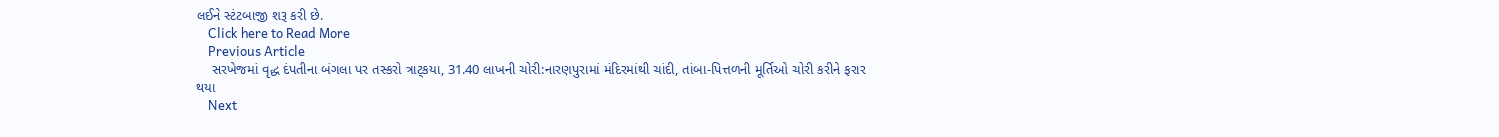લઈને સ્ટંટબાજી શરૂ કરી છે.
    Click here to Read More
    Previous Article
    સરખેજમાં વૃદ્ધ દંપતીના બંગલા પર તસ્કરો ત્રાટ્કયા, 31.40 લાખની ચોરી:નારણપુરામાં મંદિરમાંથી ચાંદી, તાંબા-પિત્તળની મૂર્તિઓ ચોરી કરીને ફરાર થયા
    Next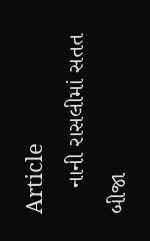Article
    નાની રાસલીમાં સતત બીજા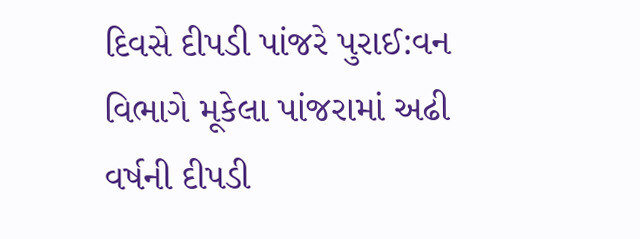દિવસે દીપડી પાંજરે પુરાઈ:વન વિભાગે મૂકેલા પાંજરામાં અઢી વર્ષની દીપડી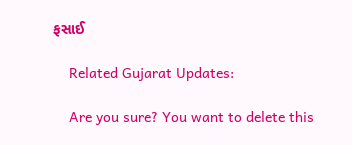ફસાઈ

    Related Gujarat Updates:

    Are you sure? You want to delete this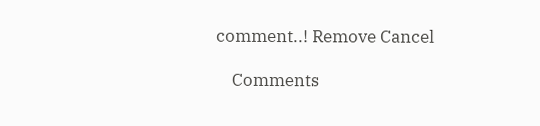comment..! Remove Cancel

    Comments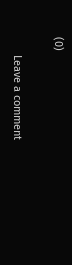(0)

      Leave a comment